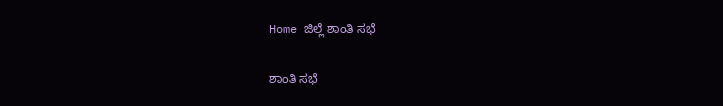Home ಜಿಲ್ಲೆ ಶಾಂತಿ ಸಭೆ

ಶಾಂತಿ ಸಭೆ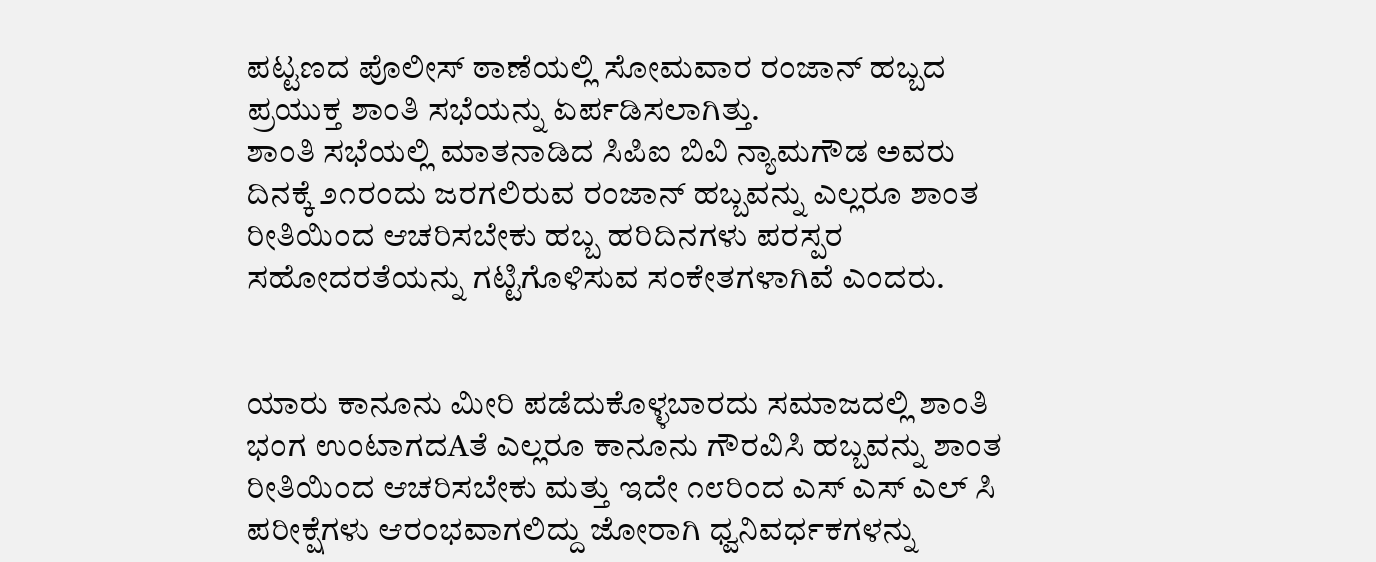ಪಟ್ಟಣದ ಪೊಲೀಸ್ ಠಾಣೆಯಲ್ಲಿ ಸೋಮವಾರ ರಂಜಾನ್ ಹಬ್ಬದ ಪ್ರಯುಕ್ತ ಶಾಂತಿ ಸಭೆಯನ್ನು ಏರ್ಪಡಿಸಲಾಗಿತ್ತು.
ಶಾಂತಿ ಸಭೆಯಲ್ಲಿ ಮಾತನಾಡಿದ ಸಿಪಿಐ ಬಿವಿ ನ್ಯಾಮಗೌಡ ಅವರು ದಿನಕ್ಕೆ ೨೧ರಂದು ಜರಗಲಿರುವ ರಂಜಾನ್ ಹಬ್ಬವನ್ನು ಎಲ್ಲರೂ ಶಾಂತ ರೀತಿಯಿಂದ ಆಚರಿಸಬೇಕು ಹಬ್ಬ ಹರಿದಿನಗಳು ಪರಸ್ಪರ ಸಹೋದರತೆಯನ್ನು ಗಟ್ಟಿಗೊಳಿಸುವ ಸಂಕೇತಗಳಾಗಿವೆ ಎಂದರು.


ಯಾರು ಕಾನೂನು ಮೀರಿ ಪಡೆದುಕೊಳ್ಳಬಾರದು ಸಮಾಜದಲ್ಲಿ ಶಾಂತಿ ಭಂಗ ಉಂಟಾಗದAತೆ ಎಲ್ಲರೂ ಕಾನೂನು ಗೌರವಿಸಿ ಹಬ್ಬವನ್ನು ಶಾಂತ ರೀತಿಯಿಂದ ಆಚರಿಸಬೇಕು ಮತ್ತು ಇದೇ ೧೮ರಿಂದ ಎಸ್ ಎಸ್ ಎಲ್ ಸಿ ಪರೀಕ್ಷೆಗಳು ಆರಂಭವಾಗಲಿದ್ದು ಜೋರಾಗಿ ಧ್ವನಿವರ್ಧಕಗಳನ್ನು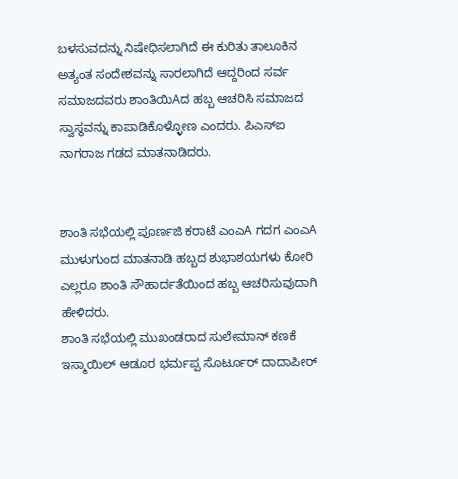ಬಳಸುವದನ್ನು ನಿಷೇಧಿಸಲಾಗಿದೆ ಈ ಕುರಿತು ತಾಲೂಕಿನ ಅತ್ಯಂತ ಸಂದೇಶವನ್ನು ಸಾರಲಾಗಿದೆ ಆದ್ದರಿಂದ ಸರ್ವ ಸಮಾಜದವರು ಶಾಂತಿಯಿAದ ಹಬ್ಬ ಆಚರಿಸಿ ಸಮಾಜದ ಸ್ವಾಸ್ಥವನ್ನು ಕಾಪಾಡಿಕೊಳ್ಳೋಣ ಎಂದರು. ಪಿಎಸ್‌ಐ ನಾಗರಾಜ ಗಡದ ಮಾತನಾಡಿದರು.


ಶಾಂತಿ ಸಭೆಯಲ್ಲಿ ಪೂರ್ಣಜಿ ಕರಾಟೆ ಎಂಎA ಗದಗ ಎಂಎA ಮುಳುಗುಂದ ಮಾತನಾಡಿ ಹಬ್ಬದ ಶುಭಾಶಯಗಳು ಕೋರಿ ಎಲ್ಲರೂ ಶಾಂತಿ ಸೌಹಾರ್ದತೆಯಿಂದ ಹಬ್ಬ ಆಚರಿಸುವುದಾಗಿ ಹೇಳಿದರು.
ಶಾಂತಿ ಸಭೆಯಲ್ಲಿ ಮುಖಂಡರಾದ ಸುಲೇಮಾನ್ ಕಣಕೆ ಇಸ್ಮಾಯಿಲ್ ಆಡೂರ ಭರ್ಮಪ್ಪ ಸೊರ್ಟೂರ್ ದಾದಾಪೀರ್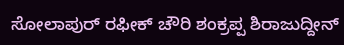ಸೋಲಾಪುರ್ ರಫೀಕ್ ಚೌರಿ ಶಂಕ್ರಪ್ಪ ಶಿರಾಜುದ್ದೀನ್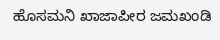ಹೊಸಮನಿ ಖಾಜಾಪೀರ ಜಮಖಂಡಿ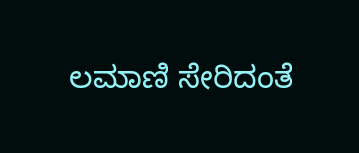ಲಮಾಣಿ ಸೇರಿದಂತೆ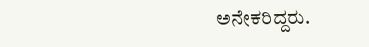ಅನೇಕರಿದ್ದರು.